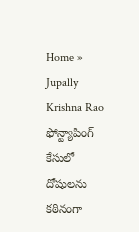Home » Jupally Krishna Rao
ఫోన్ట్యాపింగ్ కేసులో దోషులను కఠినంగా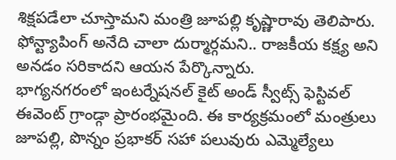శిక్షపడేలా చూస్తామని మంత్రి జూపల్లి కృష్ణారావు తెలిపారు. ఫోన్ట్యాపింగ్ అనేది చాలా దుర్మార్గమని.. రాజకీయ కక్ష్య అని అనడం సరికాదని ఆయన పేర్కొన్నారు.
భాగ్యనగరంలో ఇంటర్నేషనల్ కైట్ అండ్ స్వీట్స్ ఫెస్టివల్ ఈవెంట్ గ్రాండ్గా ప్రారంభమైంది. ఈ కార్యక్రమంలో మంత్రులు జూపల్లి, పొన్నం ప్రభాకర్ సహా పలువురు ఎమ్మెల్యేలు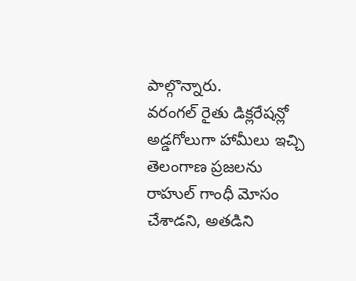పాల్గొన్నారు.
వరంగల్ రైతు డిక్లరేషన్లో అడ్డగోలుగా హామీలు ఇచ్చి తెలంగాణ ప్రజలను రాహుల్ గాంధీ మోసం చేశాడని, అతడిని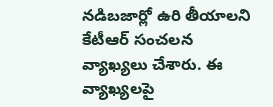నడిబజార్లో ఉరి తీయాలని కేటీఆర్ సంచలన వ్యాఖ్యలు చేశారు. ఈ వ్యాఖ్యలపై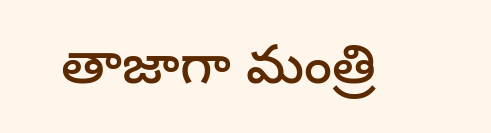తాజాగా మంత్రి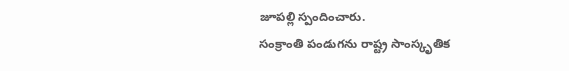జూపల్లి స్పందించారు.
సంక్రాంతి పండుగను రాష్ట్ర సాంస్కృతిక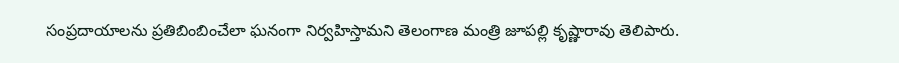సంప్రదాయాలను ప్రతిబింబించేలా ఘనంగా నిర్వహిస్తామని తెలంగాణ మంత్రి జూపల్లి కృష్ణారావు తెలిపారు.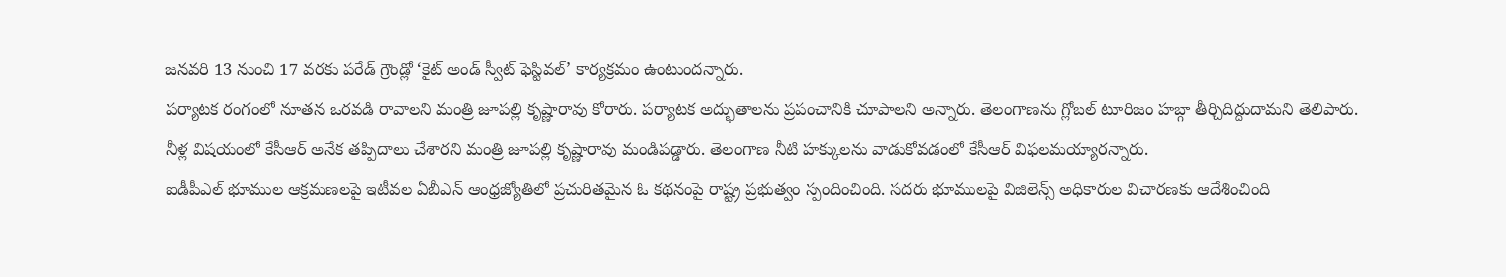జనవరి 13 నుంచి 17 వరకు పరేడ్ గ్రౌండ్లో ‘కైట్ అండ్ స్వీట్ ఫెస్టివల్’ కార్యక్రమం ఉంటుందన్నారు.
పర్యాటక రంగంలో నూతన ఒరవడి రావాలని మంత్రి జూపల్లి కృష్ణారావు కోరారు. పర్యాటక అద్భుతాలను ప్రపంచానికి చూపాలని అన్నారు. తెలంగాణను గ్లోబల్ టూరిజం హబ్గా తీర్చిదిద్దుదామని తెలిపారు.
నీళ్ల విషయంలో కేసీఆర్ అనేక తప్పిదాలు చేశారని మంత్రి జూపల్లి కృష్ణారావు మండిపడ్డారు. తెలంగాణ నీటి హక్కులను వాడుకోవడంలో కేసీఆర్ విఫలమయ్యారన్నారు.
ఐడీపీఎల్ భూముల ఆక్రమణలపై ఇటీవల ఏబీఎన్ ఆంధ్రజ్యోతిలో ప్రచురితమైన ఓ కథనంపై రాష్ట్ర ప్రభుత్వం స్పందించింది. సదరు భూములపై విజిలెన్స్ అధికారుల విచారణకు ఆదేశించింది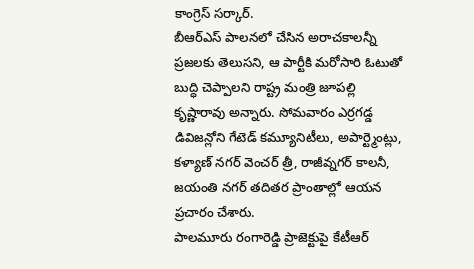కాంగ్రెస్ సర్కార్.
బీఆర్ఎస్ పాలనలో చేసిన అరాచకాలన్నీ ప్రజలకు తెలుసని, ఆ పార్టీకి మరోసారి ఓటుతో బుద్ధి చెప్పాలని రాష్ట్ర మంత్రి జూపల్లి కృష్ణారావు అన్నారు. సోమవారం ఎర్రగడ్డ డివిజన్లోని గేటెడ్ కమ్యూనిటీలు, అపార్ట్మెంట్లు, కళ్యాణ్ నగర్ వెంచర్ త్రీ, రాజీవ్నగర్ కాలనీ, జయంతి నగర్ తదితర ప్రాంతాల్లో ఆయన ప్రచారం చేశారు.
పాలమూరు రంగారెడ్డి ప్రాజెక్టుపై కేటీఆర్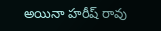అయినా హరీష్ రావు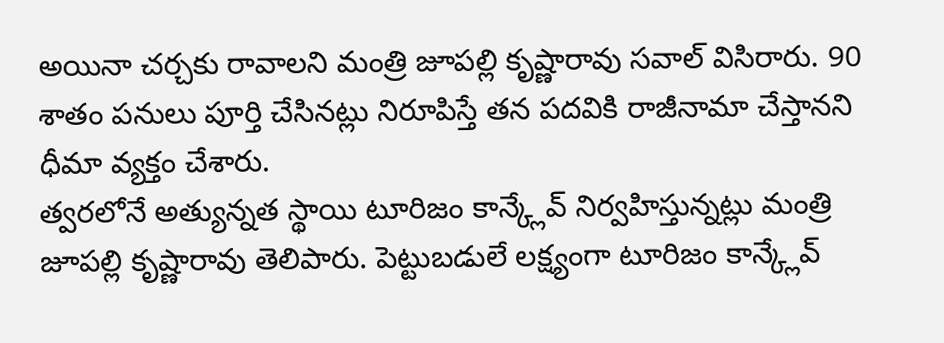అయినా చర్చకు రావాలని మంత్రి జూపల్లి కృష్ణారావు సవాల్ విసిరారు. 90 శాతం పనులు పూర్తి చేసినట్లు నిరూపిస్తే తన పదవికి రాజీనామా చేస్తానని ధీమా వ్యక్తం చేశారు.
త్వరలోనే అత్యున్నత స్థాయి టూరిజం కాన్క్లేవ్ నిర్వహిస్తున్నట్లు మంత్రి జూపల్లి కృష్ణారావు తెలిపారు. పెట్టుబడులే లక్ష్యంగా టూరిజం కాన్క్లేవ్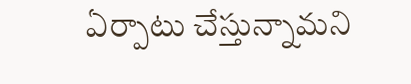ఏర్పాటు చేస్తున్నామని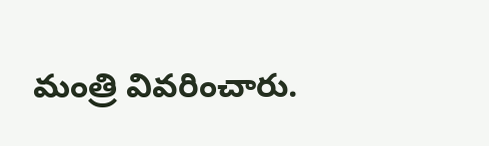మంత్రి వివరించారు.